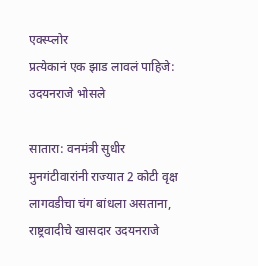एक्स्प्लोर
प्रत्येकानं एक झाड लावलं पाहिजे: उदयनराजे भोसले

सातारा: वनमंत्री सुधीर मुनगंटीवारांनी राज्यात 2 कोटी वृक्ष लागवडीचा चंग बांधला असताना, राष्ट्रवादीचे खासदार उदयनराजे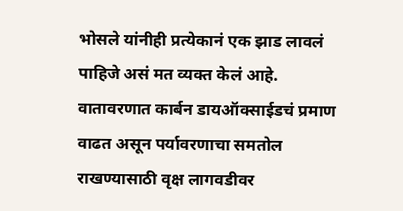भोसले यांनीही प्रत्येकानं एक झाड लावलं पाहिजे असं मत व्यक्त केलं आहे. वातावरणात कार्बन डायऑक्साईडचं प्रमाण वाढत असून पर्यावरणाचा समतोल राखण्यासाठी वृक्ष लागवडीवर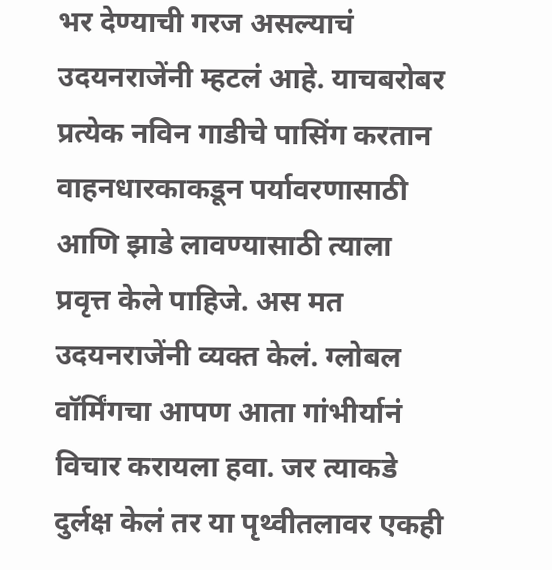भर देण्याची गरज असल्याचं उदयनराजेंनी म्हटलं आहे. याचबरोबर प्रत्येक नविन गाडीचे पासिंग करतान वाहनधारकाकडून पर्यावरणासाठी आणि झाडे लावण्यासाठी त्याला प्रवृत्त केले पाहिजे. अस मत उदयनराजेंनी व्यक्त केलं. ग्लोबल वॉर्मिंगचा आपण आता गांभीर्यानं विचार करायला हवा. जर त्याकडे दुर्लक्ष केलं तर या पृथ्वीतलावर एकही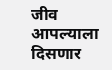जीव आपल्याला दिसणार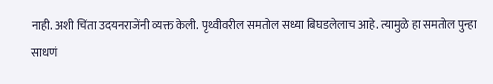नाही. अशी चिंता उदयनराजेंनी व्यक्त केली. पृथ्वीवरील समतोल सध्या बिघडलेलाच आहे. त्यामुळे हा समतोल पुन्हा साधणं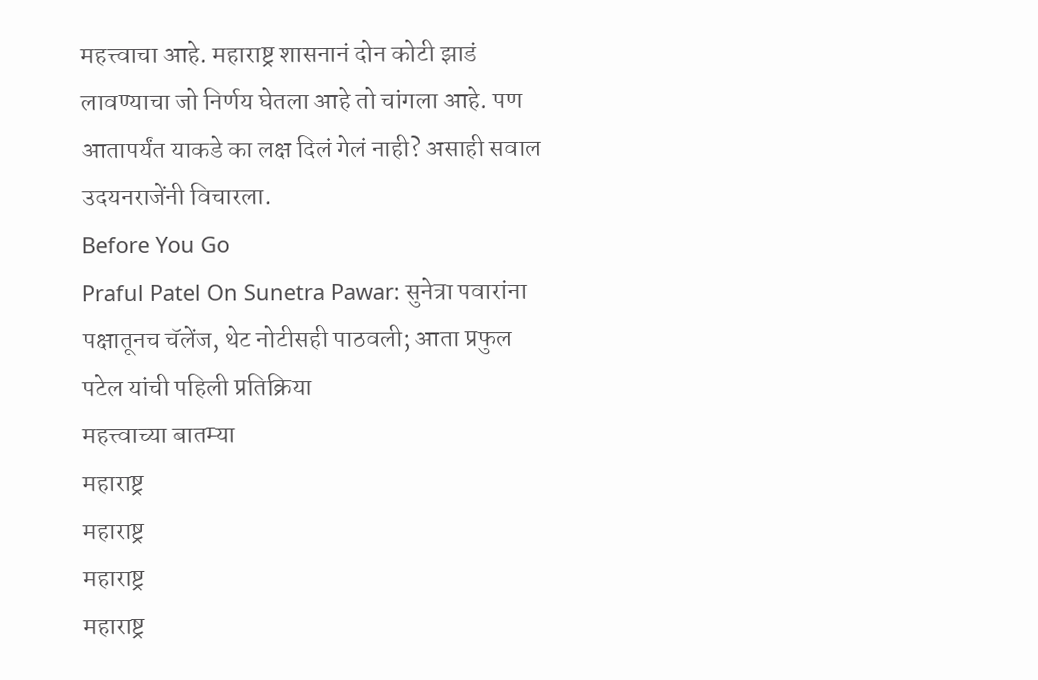महत्त्वाचा आहे. महाराष्ट्र शासनानं दोन कोटी झाडं लावण्याचा जो निर्णय घेतला आहे तो चांगला आहे. पण आतापर्यंत याकडे का लक्ष दिलं गेलं नाही? असाही सवाल उदयनराजेंनी विचारला.
Before You Go
Praful Patel On Sunetra Pawar: सुनेत्रा पवारांना पक्षातूनच चॅलेंज, थेट नोटीसही पाठवली; आता प्रफुल पटेल यांची पहिली प्रतिक्रिया
महत्त्वाच्या बातम्या
महाराष्ट्र
महाराष्ट्र
महाराष्ट्र
महाराष्ट्र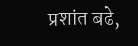प्रशांत बढे,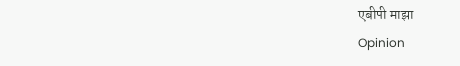एबीपी माझा
Opinion